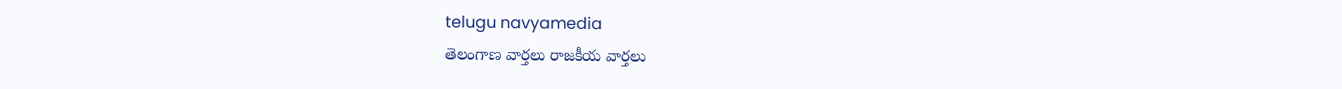telugu navyamedia
తెలంగాణ వార్తలు రాజకీయ వార్తలు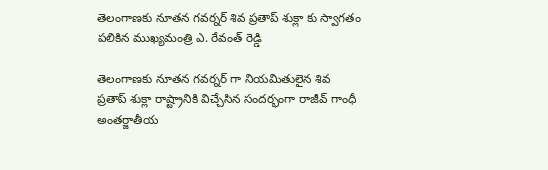తెలంగాణకు నూతన గవర్నర్ శివ ప్రతాప్ శుక్లా కు స్వాగతం పలికిన ముఖ్యమంత్రి ఎ. రేవంత్ రెడ్డి

తెలంగాణకు నూతన గవర్నర్ గా నియమితులైన శివ ప్రతాప్ శుక్లా రాష్ట్రానికి విచ్చేసిన సందర్భంగా రాజీవ్ గాంధీ అంతర్జాతీయ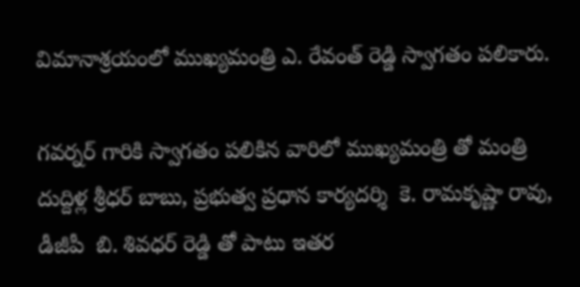విమానాశ్రయంలో ముఖ్యమంత్రి ఎ. రేవంత్ రెడ్డి స్వాగతం పలికారు.

గవర్నర్ గారికి స్వాగతం పలికిన వారిలో ముఖ్యమంత్రి తో మంత్రి  దుద్దిళ్ల శ్రీధర్ బాబు, ప్రభుత్వ ప్రధాన కార్యదర్శి  కె. రామకృష్ణా రావు, డీజీపీ  బి. శివధర్ రెడ్డి తో పాటు ఇతర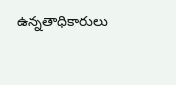ఉన్నతాధికారులు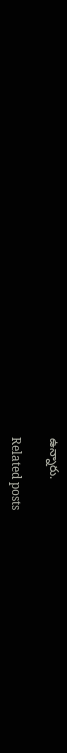ఉన్నారు.

Related posts